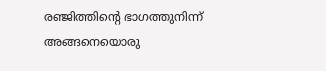രഞ്ജിത്തിന്റെ ഭാഗത്തുനിന്ന് അങ്ങനെയൊരു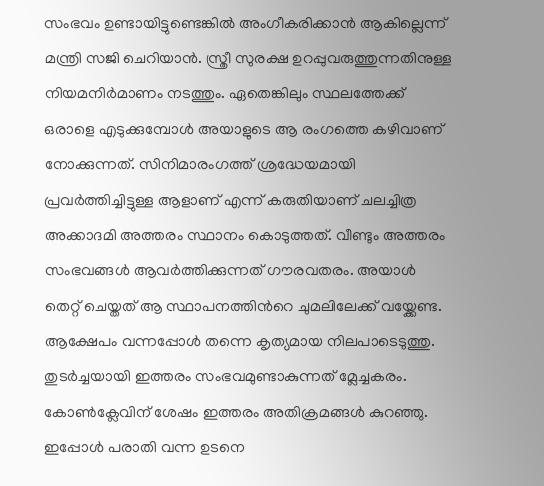സംഭവം ഉണ്ടായിട്ടുണ്ടെങ്കിൽ അംഗീകരിക്കാൻ ആകില്ലെന്ന് മന്ത്രി സജി ചെറിയാൻ. സ്ത്രീ സുരക്ഷ ഉറപ്പുവരുത്തുന്നതിനുള്ള നിയമനിർമാണം നടത്തും. ഏതെങ്കിലും സ്ഥലത്തേക്ക് ഒരാളെ എടുക്കുമ്പോൾ അയാളുടെ ആ രംഗത്തെ കഴിവാണ് നോക്കുന്നത്. സിനിമാരംഗത്ത് ശ്രദ്ധേയമായി പ്രവർത്തിച്ചിട്ടുള്ള ആളാണ് എന്ന് കരുതിയാണ് ചലച്ചിത്ര അക്കാദമി അത്തരം സ്ഥാനം കൊടുത്തത്. വീണ്ടും അത്തരം സംഭവങ്ങൾ ആവർത്തിക്കുന്നത് ഗൗരവതരം. അയാൾ തെറ്റ് ചെയ്തത് ആ സ്ഥാപനത്തിൻറെ ചുമലിലേക്ക് വയ്ക്കേണ്ട.
ആക്ഷേപം വന്നപ്പോൾ തന്നെ കൃത്യമായ നിലപാടെടുത്തു. തുടർച്ചയായി ഇത്തരം സംഭവമുണ്ടാകുന്നത് മ്ലേച്ചകരം. കോൺക്ലേവിന് ശേഷം ഇത്തരം അതിക്രമങ്ങൾ കുറഞ്ഞു. ഇപ്പോൾ പരാതി വന്ന ഉടനെ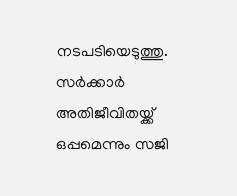നടപടിയെടുത്തു. സർക്കാർ അതിജീവിതയ്ക്ക് ഒപ്പമെന്നും സജി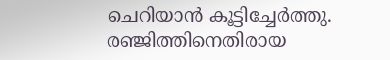ചെറിയാൻ കൂട്ടിച്ചേർത്തു.
രഞ്ജിത്തിനെതിരായ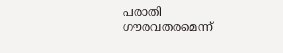പരാതി ഗൗരവതരമെന്ന്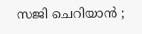സജി ചെറിയാൻ ;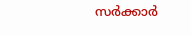സർക്കാർ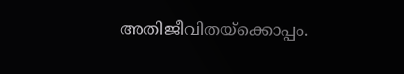അതിജീവിതയ്ക്കൊപ്പം.